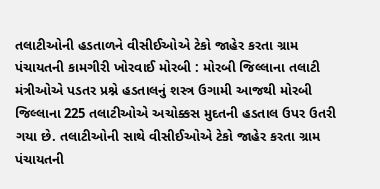તલાટીઓની હડતાળને વીસીઈઓએ ટેકો જાહેર કરતા ગ્રામ પંચાયતની કામગીરી ખોરવાઈ મોરબી : મોરબી જિલ્લાના તલાટી મંત્રીઓએ પડતર પ્રશ્ને હડતાલનું શસ્ત્ર ઉગામી આજથી મોરબી જિલ્લાના 225 તલાટીઓએ અચોક્કસ મુદતની હડતાલ ઉપર ઉતરી ગયા છે. તલાટીઓની સાથે વીસીઈઓએ ટેકો જાહેર કરતા ગ્રામ પંચાયતની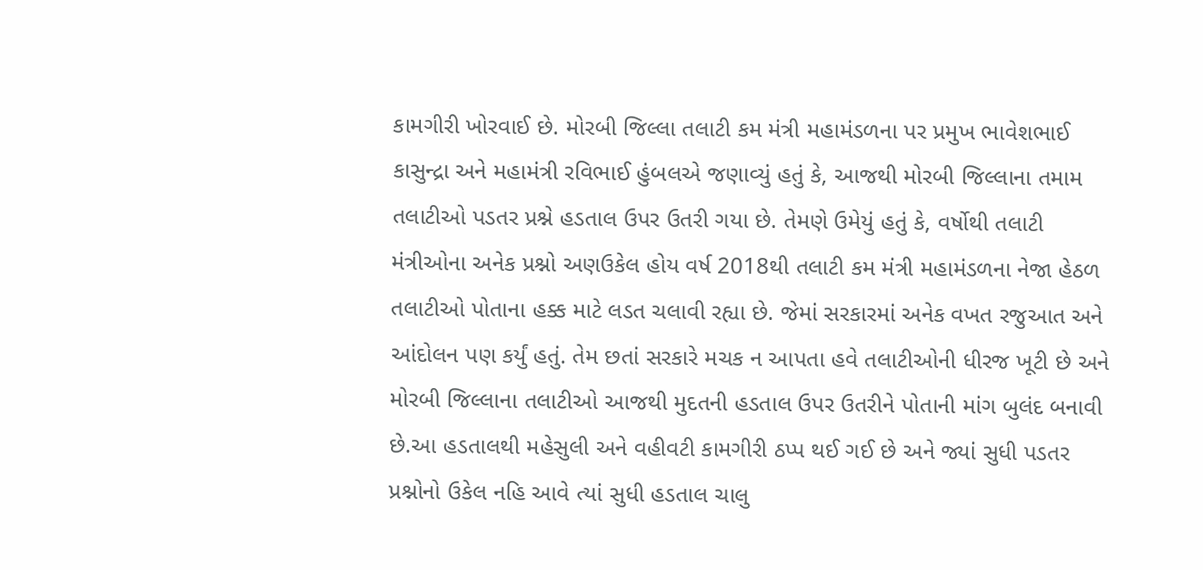કામગીરી ખોરવાઈ છે. મોરબી જિલ્લા તલાટી કમ મંત્રી મહામંડળના પર પ્રમુખ ભાવેશભાઈ કાસુન્દ્રા અને મહામંત્રી રવિભાઈ હુંબલએ જણાવ્યું હતું કે, આજથી મોરબી જિલ્લાના તમામ તલાટીઓ પડતર પ્રશ્ને હડતાલ ઉપર ઉતરી ગયા છે. તેમણે ઉમેયું હતું કે, વર્ષોથી તલાટી મંત્રીઓના અનેક પ્રશ્નો અણઉકેલ હોય વર્ષ 2018થી તલાટી કમ મંત્રી મહામંડળના નેજા હેઠળ તલાટીઓ પોતાના હક્ક માટે લડત ચલાવી રહ્યા છે. જેમાં સરકારમાં અનેક વખત રજુઆત અને આંદોલન પણ કર્યું હતું. તેમ છતાં સરકારે મચક ન આપતા હવે તલાટીઓની ધીરજ ખૂટી છે અને મોરબી જિલ્લાના તલાટીઓ આજથી મુદતની હડતાલ ઉપર ઉતરીને પોતાની માંગ બુલંદ બનાવી છે.આ હડતાલથી મહેસુલી અને વહીવટી કામગીરી ઠપ્પ થઈ ગઈ છે અને જ્યાં સુધી પડતર પ્રશ્નોનો ઉકેલ નહિ આવે ત્યાં સુધી હડતાલ ચાલુ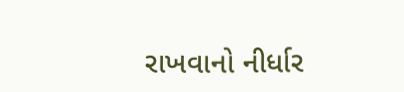રાખવાનો નીર્ધાર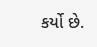કર્યો છે.